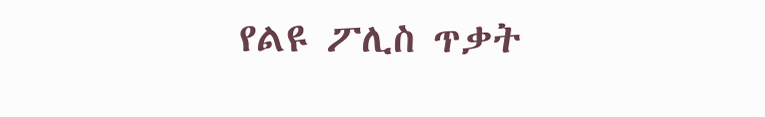የልዩ ፖሊስ ጥቃት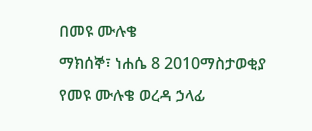በመዩ ሙሉቄ
ማክሰኞ፣ ነሐሴ 8 2010ማስታወቂያ
የመዩ ሙሉቄ ወረዳ ኃላፊ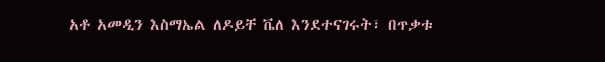አቶ አመዲን እስማኤል ለዶይቸ ቬለ እንደተናገሩት፣ በጥቃቱ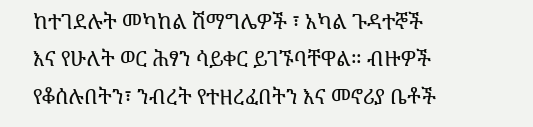ከተገደሉት መካከል ሽማግሌዎች ፣ አካል ጉዳተኞች እና የሁለት ወር ሕፃን ሳይቀር ይገኙባቸዋል። ብዙዎች የቆሰሉበትን፣ ንብረት የተዘረፈበትን እና መኖሪያ ቤቶች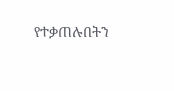የተቃጠሉበትን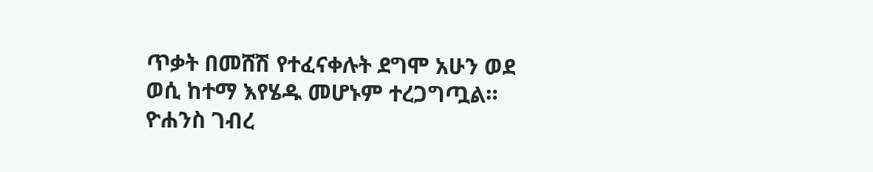ጥቃት በመሸሽ የተፈናቀሉት ደግሞ አሁን ወደ ወሲ ከተማ እየሄዱ መሆኑም ተረጋግጧል።
ዮሐንስ ገብረ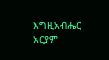እግዚአብሔር
አርያም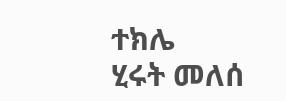ተክሌ
ሂሩት መለሰ